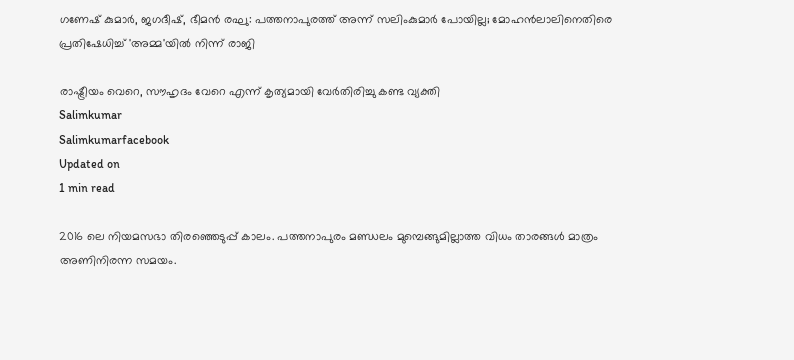ഗണേഷ് കുമാര്‍, ജഗദീഷ്, ഭീമന്‍ രഘു: പത്തനാപുരത്ത് അന്ന് സലിംകുമാര്‍ പോയില്ല; മോഹന്‍ലാലിനെതിരെ പ്രതിഷേധിച്ച് 'അമ്മ'യില്‍ നിന്ന് രാജി

രാഷ്ട്രീയം വെറെ, സൗഹൃദം വേറെ എന്ന് കൃത്യമായി വേര്‍തിരിച്ചു കണ്ട വ്യക്തി
Salimkumar
Salimkumarfacebook
Updated on
1 min read

2016 ലെ നിയമസഭാ തിരഞ്ഞെടുപ്പ് കാലം. പത്തനാപുരം മണ്ഡലം മുമ്പെങ്ങുമില്ലാത്ത വിധം താരങ്ങള്‍ മാത്രം അണിനിരന്ന സമയം.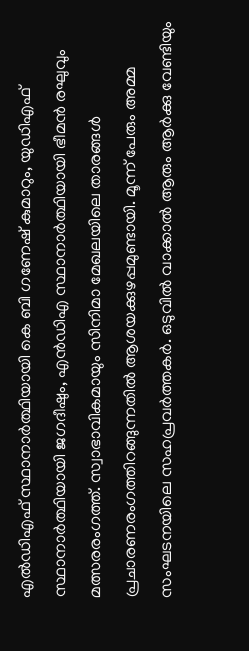എല്‍ഡിഎഫ് സ്ഥാനാര്‍ത്ഥിയായി കെ ബി ഗണേഷ് കുമാറും, യുഡിഎഫ് സ്ഥാനാര്‍ത്ഥിയായി ജഗദീഷും, എന്‍ഡിഎ സ്ഥാനാര്‍ത്ഥിയായി ഭീമന്‍ രഘുവും മത്സരരംഗത്ത്. സ്വാഭാവികമായും സിനിമാ മേഖലയിലെ താരങ്ങള്‍ പ്രചാരണരംഗത്തിറങ്ങുന്നതില്‍ ആശയക്കുഴപ്പമുണ്ടായി. മൂന്ന് പേരും അമ്മ സംഘടനയിലെ സഹപ്രവര്‍ത്തകര്‍. ഒടുവില്‍ വാക്കാല്‍ ആരും ആര്‍ക്കു വേണ്ടിയും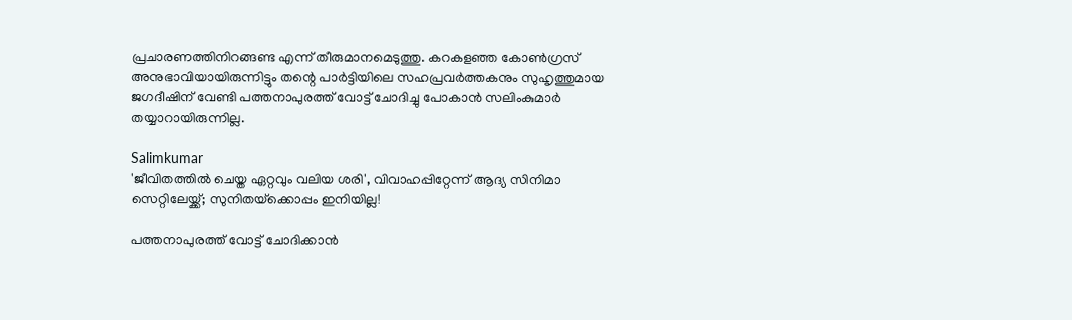പ്രചാരണത്തിനിറങ്ങണ്ട എന്ന് തീരുമാനമെടുത്തു. കറകളഞ്ഞ കോണ്‍ഗ്രസ് അനുഭാവിയായിരുന്നിട്ടും തന്റെ പാര്‍ട്ടിയിലെ സഹപ്രവര്‍ത്തകനും സുഹൃത്തുമായ ജഗദീഷിന് വേണ്ടി പത്തനാപുരത്ത് വോട്ട് ചോദിച്ചു പോകാന്‍ സലിംകുമാര്‍ തയ്യാറായിരുന്നില്ല.

Salimkumar
'ജീവിതത്തില്‍ ചെയ്ത ഏറ്റവും വലിയ ശരി', വിവാഹപ്പിറ്റേന്ന് ആദ്യ സിനിമാ സെറ്റിലേയ്ക്ക്; സുനിതയ്‌ക്കൊപ്പം ഇനിയില്ല!

പത്തനാപുരത്ത് വോട്ട് ചോദിക്കാന്‍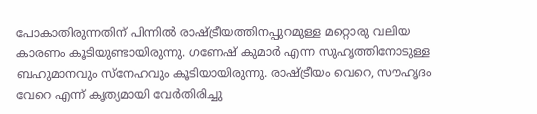പോകാതിരുന്നതിന് പിന്നില്‍ രാഷ്ട്രീയത്തിനപ്പുറമുള്ള മറ്റൊരു വലിയ കാരണം കൂടിയുണ്ടായിരുന്നു. ഗണേഷ് കുമാര്‍ എന്ന സുഹൃത്തിനോടുള്ള ബഹുമാനവും സ്നേഹവും കൂടിയായിരുന്നു. രാഷ്ട്രീയം വെറെ, സൗഹൃദം വേറെ എന്ന് കൃത്യമായി വേര്‍തിരിച്ചു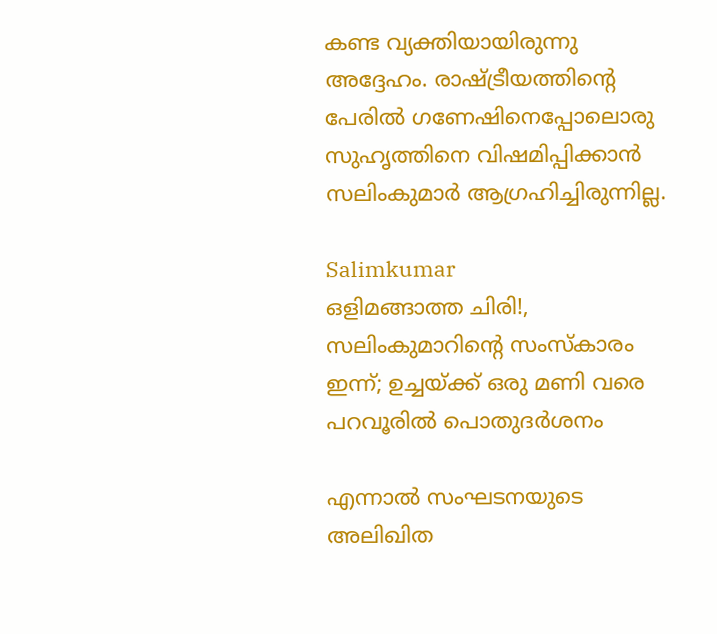കണ്ട വ്യക്തിയായിരുന്നു അദ്ദേഹം. രാഷ്ട്രീയത്തിന്റെ പേരില്‍ ഗണേഷിനെപ്പോലൊരു സുഹൃത്തിനെ വിഷമിപ്പിക്കാന്‍ സലിംകുമാര്‍ ആഗ്രഹിച്ചിരുന്നില്ല.

Salimkumar
ഒളിമങ്ങാത്ത ചിരി!, സലിംകുമാറിന്റെ സംസ്‌കാരം ഇന്ന്; ഉച്ചയ്ക്ക് ഒരു മണി വരെ പറവൂരില്‍ പൊതുദര്‍ശനം

എന്നാല്‍ സംഘടനയുടെ അലിഖിത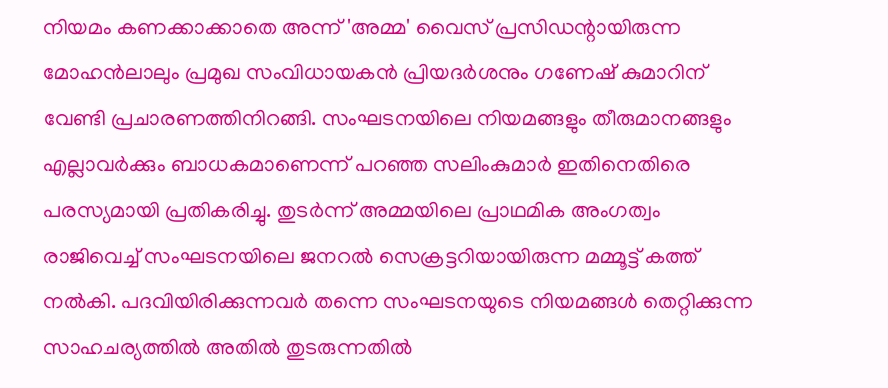നിയമം കണക്കാക്കാതെ അന്ന് 'അമ്മ' വൈസ് പ്രസിഡന്റായിരുന്ന മോഹന്‍ലാലും പ്രമുഖ സംവിധായകന്‍ പ്രിയദര്‍ശനും ഗണേഷ് കുമാറിന് വേണ്ടി പ്രചാരണത്തിനിറങ്ങി. സംഘടനയിലെ നിയമങ്ങളും തീരുമാനങ്ങളും എല്ലാവര്‍ക്കും ബാധകമാണെന്ന് പറഞ്ഞ സലിംകുമാര്‍ ഇതിനെതിരെ പരസ്യമായി പ്രതികരിച്ചു. തുടര്‍ന്ന് അമ്മയിലെ പ്രാഥമിക അംഗത്വം രാജിവെച്ച് സംഘടനയിലെ ജനറല്‍ സെക്രട്ടറിയായിരുന്ന മമ്മൂട്ട് കത്ത് നല്‍കി. പദവിയിരിക്കുന്നവര്‍ തന്നെ സംഘടനയുടെ നിയമങ്ങള്‍ തെറ്റിക്കുന്ന സാഹചര്യത്തില്‍ അതില്‍ തുടരുന്നതില്‍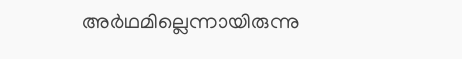അര്‍ഥമില്ലെന്നായിരുന്നു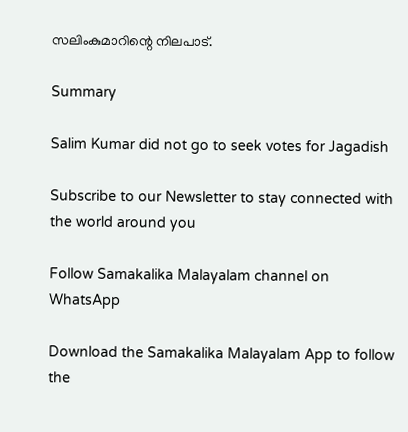സലിംകുമാറിന്റെ നിലപാട്.

Summary

Salim Kumar did not go to seek votes for Jagadish

Subscribe to our Newsletter to stay connected with the world around you

Follow Samakalika Malayalam channel on WhatsApp

Download the Samakalika Malayalam App to follow the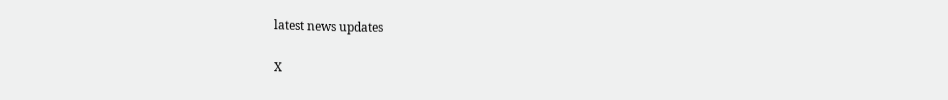latest news updates

X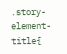.story-element-title{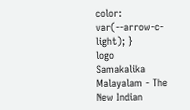color: var(--arrow-c-light); }
logo
Samakalika Malayalam - The New Indian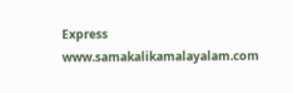Express
www.samakalikamalayalam.com